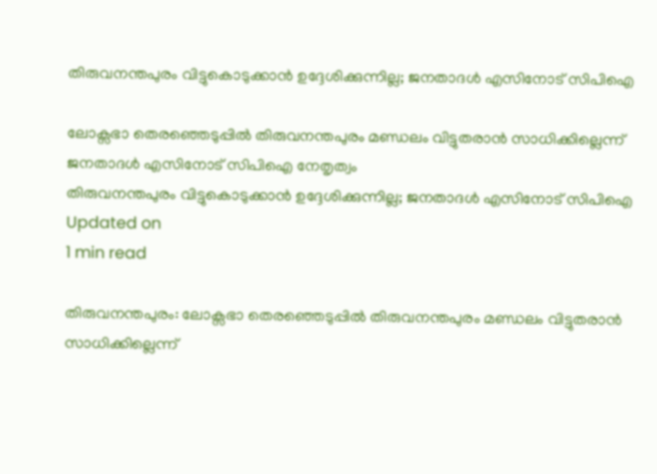തിരുവനന്തപുരം വിട്ടുകൊടുക്കാന്‍ ഉദ്ദേശിക്കുന്നില്ല; ജനതാദൾ എസിനോട് സിപിഐ

ലോക്സഭാ തെരഞ്ഞെടുപ്പിൽ തിരുവനന്തപുരം മണ്ഡലം വിട്ടുതരാൻ സാധിക്കില്ലെന്ന് ജനതാദള്‍ എസിനോട് സിപിഐ നേതൃത്വം
തിരുവനന്തപുരം വിട്ടുകൊടുക്കാന്‍ ഉദ്ദേശിക്കുന്നില്ല; ജനതാദൾ എസിനോട് സിപിഐ
Updated on
1 min read

തിരുവനന്തപുരം: ലോക്സഭാ തെരഞ്ഞെടുപ്പിൽ തിരുവനന്തപുരം മണ്ഡലം വിട്ടുതരാൻ സാധിക്കില്ലെന്ന്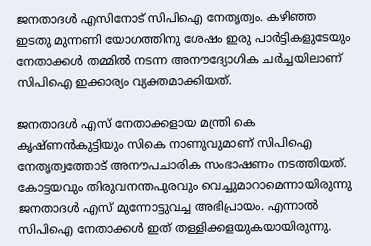ജനതാദള്‍ എസിനോട് സിപിഐ നേതൃത്വം. കഴിഞ്ഞ ഇടതു മുന്നണി യോഗത്തിനു ശേഷം ഇരു പാര്‍ട്ടികളുടേയും നേതാക്കള്‍ തമ്മില്‍ നടന്ന അനൗദ്യോഗിക ചര്‍ച്ചയിലാണ് സിപിഐ ഇക്കാര്യം വ്യക്തമാക്കിയത്.

ജനതാദള്‍ എസ് നേതാക്കളായ മന്ത്രി കെ കൃഷ്ണന്‍കുട്ടിയും സികെ നാണുവുമാണ് സിപിഐ നേതൃത്വത്തോട് അനൗപചാരിക സംഭാഷണം നടത്തിയത്. കോട്ടയവും തിരുവനന്തപുരവും വെച്ചുമാറാമെന്നായിരുന്നു ജനതാദൾ എസ് മുന്നോട്ടുവച്ച അഭിപ്രായം. എന്നാല്‍ സിപിഐ നേതാക്കള്‍ ഇത് തള്ളിക്കളയുകയായിരുന്നു.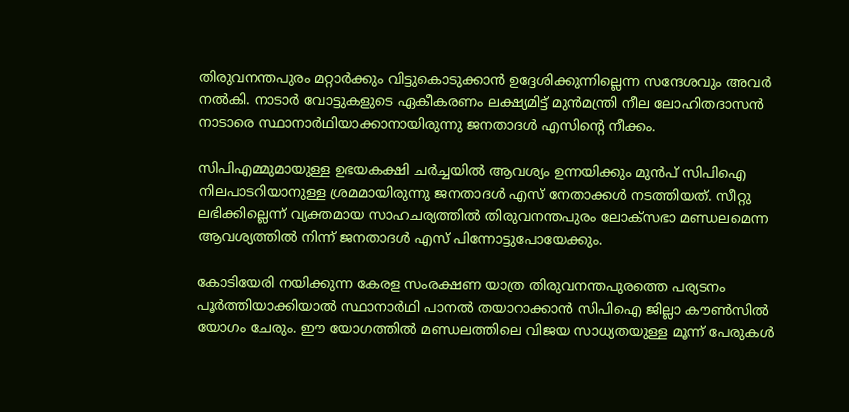തിരുവനന്തപുരം മറ്റാര്‍ക്കും വിട്ടുകൊടുക്കാന്‍ ഉദ്ദേശിക്കുന്നില്ലെന്ന സന്ദേശവും അവര്‍ നല്‍കി. നാടാര്‍ വോട്ടുകളുടെ ഏകീകരണം ലക്ഷ്യമിട്ട് മുന്‍മന്ത്രി നീല ലോഹിതദാസന്‍ നാടാരെ സ്ഥാനാര്‍ഥിയാക്കാനായിരുന്നു ജനതാദള്‍ എസിന്റെ നീക്കം.

സിപിഎമ്മുമായുള്ള ഉഭയകക്ഷി ചര്‍ച്ചയില്‍ ആവശ്യം ഉന്നയിക്കും മുന്‍പ് സിപിഐ നിലപാടറിയാനുള്ള ശ്രമമായിരുന്നു ജനതാദള്‍ എസ് നേതാക്കൾ നടത്തിയത്. സീറ്റു ലഭിക്കില്ലെന്ന് വ്യക്തമായ സാഹചര്യത്തില്‍ തിരുവനന്തപുരം ലോക്സഭാ മണ്ഡലമെന്ന ആവശ്യത്തില്‍ നിന്ന് ജനതാദള്‍ എസ് പിന്നോട്ടുപോയേക്കും.

കോടിയേരി നയിക്കുന്ന കേരള സംരക്ഷണ യാത്ര തിരുവനന്തപുരത്തെ പര്യടനം പൂര്‍ത്തിയാക്കിയാല്‍ സ്ഥാനാര്‍ഥി പാനല്‍ തയാറാക്കാന്‍ സിപിഐ ജില്ലാ കൗണ്‍സില്‍ യോഗം ചേരും. ഈ യോഗത്തിൽ മണ്ഡലത്തിലെ വിജയ സാധ്യതയുള്ള മൂന്ന് പേരുകൾ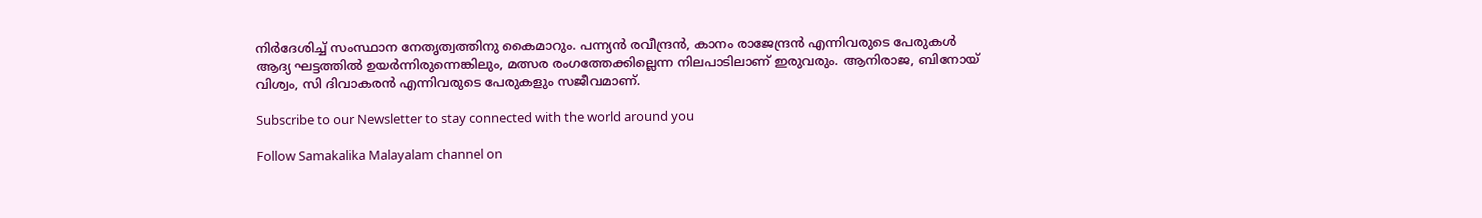നിർദേശിച്ച് സംസ്ഥാന നേതൃത്വത്തിനു കൈമാറും. പന്ന്യന്‍ രവീന്ദ്രന്‍, കാനം രാജേന്ദ്രന്‍ എന്നിവരുടെ പേരുകള്‍ ആദ്യ ഘട്ടത്തില്‍ ഉയര്‍ന്നിരുന്നെങ്കിലും, മത്സര രംഗത്തേക്കില്ലെന്ന നിലപാടിലാണ് ഇരുവരും. ആനിരാജ, ബിനോയ് വിശ്വം, സി ദിവാകരന്‍ എന്നിവരുടെ പേരുകളും സജീവമാണ്.

Subscribe to our Newsletter to stay connected with the world around you

Follow Samakalika Malayalam channel on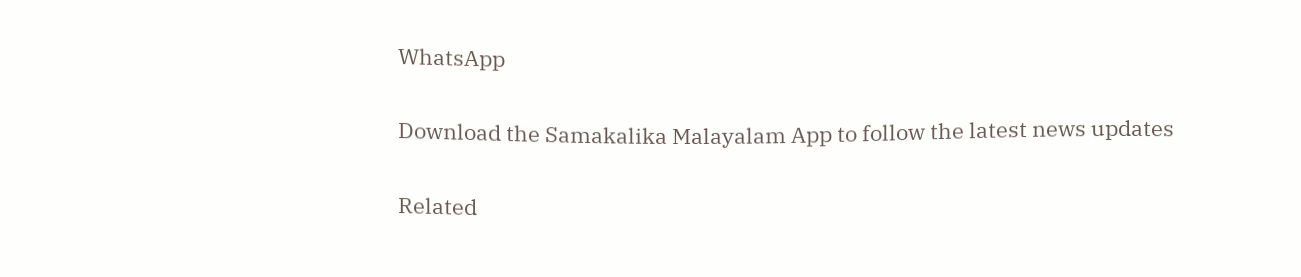WhatsApp

Download the Samakalika Malayalam App to follow the latest news updates

Related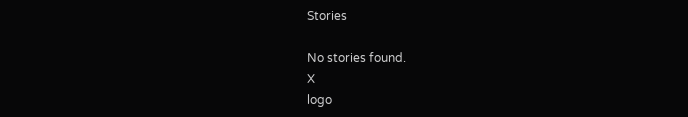Stories

No stories found.
X
logo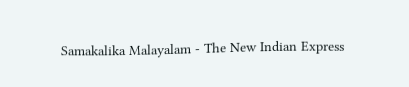Samakalika Malayalam - The New Indian Express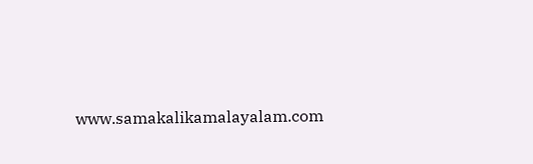www.samakalikamalayalam.com